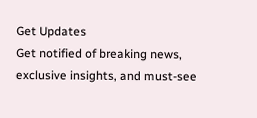Get Updates
Get notified of breaking news, exclusive insights, and must-see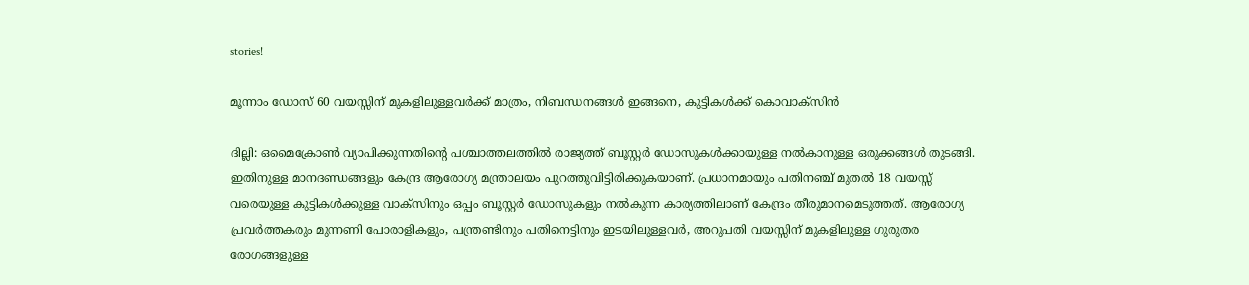stories!

മൂന്നാം ഡോസ് 60 വയസ്സിന് മുകളിലുള്ളവര്‍ക്ക് മാത്രം, നിബന്ധനങ്ങള്‍ ഇങ്ങനെ, കുട്ടികള്‍ക്ക് കൊവാക്‌സിന്‍

ദില്ലി: ഒമൈക്രോണ്‍ വ്യാപിക്കുന്നതിന്റെ പശ്ചാത്തലത്തില്‍ രാജ്യത്ത് ബൂസ്റ്റര്‍ ഡോസുകള്‍ക്കായുള്ള നല്‍കാനുള്ള ഒരുക്കങ്ങള്‍ തുടങ്ങി. ഇതിനുള്ള മാനദണ്ഡങ്ങളും കേന്ദ്ര ആരോഗ്യ മന്ത്രാലയം പുറത്തുവിട്ടിരിക്കുകയാണ്. പ്രധാനമായും പതിനഞ്ച് മുതല്‍ 18 വയസ്സ് വരെയുള്ള കുട്ടികള്‍ക്കുള്ള വാക്‌സിനും ഒപ്പം ബൂസ്റ്റര്‍ ഡോസുകളും നല്‍കുന്ന കാര്യത്തിലാണ് കേന്ദ്രം തീരുമാനമെടുത്തത്. ആരോഗ്യ പ്രവര്‍ത്തകരും മുന്നണി പോരാളികളും, പന്ത്രണ്ടിനും പതിനെട്ടിനും ഇടയിലുള്ളവര്‍, അറുപതി വയസ്സിന് മുകളിലുള്ള ഗുരുതര രോഗങ്ങളുള്ള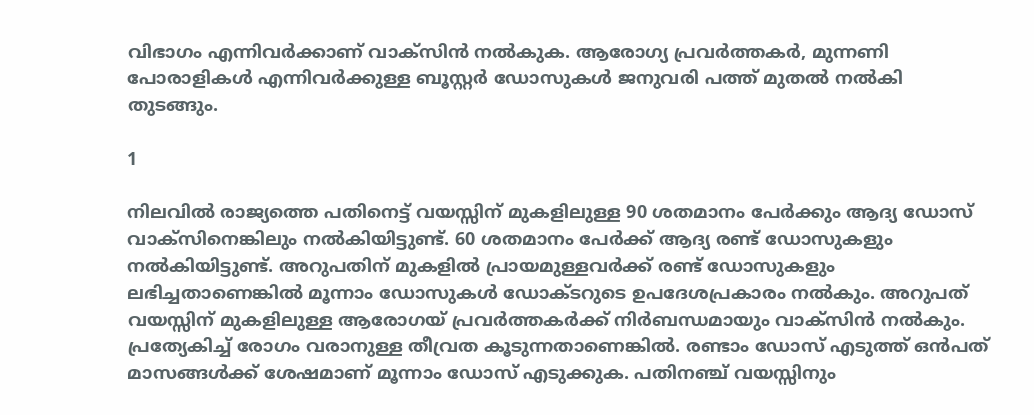വിഭാഗം എന്നിവര്‍ക്കാണ് വാക്‌സിന്‍ നല്‍കുക. ആരോഗ്യ പ്രവര്‍ത്തകര്‍, മുന്നണി പോരാളികള്‍ എന്നിവര്‍ക്കുള്ള ബൂസ്റ്റര്‍ ഡോസുകള്‍ ജനുവരി പത്ത് മുതല്‍ നല്‍കി തുടങ്ങും.

1

നിലവില്‍ രാജ്യത്തെ പതിനെട്ട് വയസ്സിന് മുകളിലുള്ള 90 ശതമാനം പേര്‍ക്കും ആദ്യ ഡോസ് വാക്‌സിനെങ്കിലും നല്‍കിയിട്ടുണ്ട്. 60 ശതമാനം പേര്‍ക്ക് ആദ്യ രണ്ട് ഡോസുകളും നല്‍കിയിട്ടുണ്ട്. അറുപതിന് മുകളില്‍ പ്രായമുള്ളവര്‍ക്ക് രണ്ട് ഡോസുകളും ലഭിച്ചതാണെങ്കില്‍ മൂന്നാം ഡോസുകള്‍ ഡോക്ടറുടെ ഉപദേശപ്രകാരം നല്‍കും. അറുപത് വയസ്സിന് മുകളിലുള്ള ആരോഗയ് പ്രവര്‍ത്തകര്‍ക്ക് നിര്‍ബന്ധമായും വാക്‌സിന്‍ നല്‍കും. പ്രത്യേകിച്ച് രോഗം വരാനുള്ള തീവ്രത കൂടുന്നതാണെങ്കില്‍. രണ്ടാം ഡോസ് എടുത്ത് ഒന്‍പത് മാസങ്ങള്‍ക്ക് ശേഷമാണ് മൂന്നാം ഡോസ് എടുക്കുക. പതിനഞ്ച് വയസ്സിനും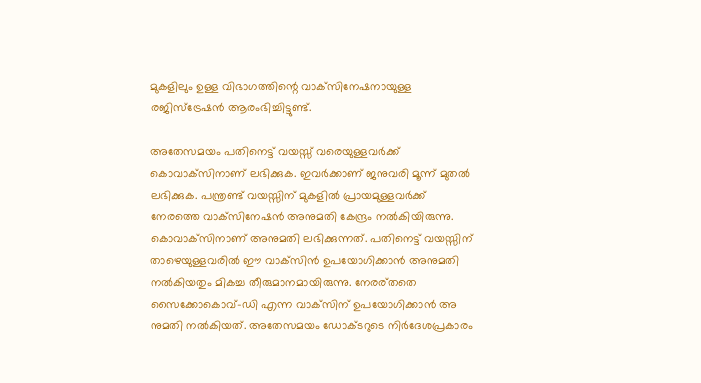മുകളിലും ഉള്ള വിഭാഗത്തിന്റെ വാക്‌സിനേഷനായുള്ള രജിസ്‌ട്രേഷന്‍ ആരംഭിച്ചിട്ടുണ്ട്.

അതേസമയം പതിനെട്ട് വയസ്സ് വരെയുള്ളവര്‍ക്ക് കൊവാക്‌സിനാണ് ലഭിക്കുക. ഇവര്‍ക്കാണ് ജനുവരി മൂന്ന് മുതല്‍ ലഭിക്കുക. പന്ത്രണ്ട് വയസ്സിന് മുകളില്‍ പ്രായമുള്ളവര്‍ക്ക് നേരത്തെ വാക്‌സിനേഷന്‍ അനുമതി കേന്ദ്രം നല്‍കിയിരുന്നു. കൊവാക്‌സിനാണ് അനുമതി ലഭിക്കുന്നത്. പതിനെട്ട് വയസ്സിന് താഴെയുള്ളവരില്‍ ഈ വാക്‌സിന്‍ ഉപയോഗിക്കാന്‍ അനുമതി നല്‍കിയതും മികച്ച തീരുമാനമായിരുന്നു. നേരര്തതെ സൈക്കോകൊവ്-ഡി എന്ന വാക്‌സിന് ഉപയോഗിക്കാന്‍ അ നുമതി നല്‍കിയത്. അതേസമയം ഡോക്ടറുടെ നിര്‍ദേശപ്രകാരം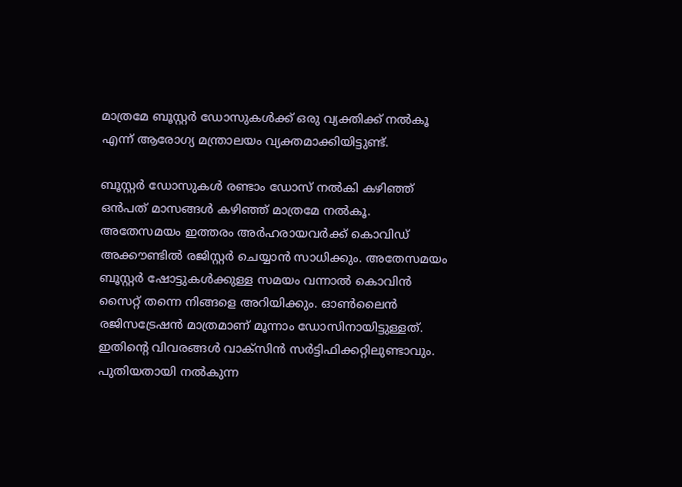മാത്രമേ ബൂസ്റ്റര്‍ ഡോസുകള്‍ക്ക് ഒരു വ്യക്തിക്ക് നല്‍കൂ എന്ന് ആരോഗ്യ മന്ത്രാലയം വ്യക്തമാക്കിയിട്ടുണ്ട്.

ബൂസ്റ്റര്‍ ഡോസുകള്‍ രണ്ടാം ഡോസ് നല്‍കി കഴിഞ്ഞ് ഒന്‍പത് മാസങ്ങള്‍ കഴിഞ്ഞ് മാത്രമേ നല്‍കൂ. അതേസമയം ഇത്തരം അര്‍ഹരായവര്‍ക്ക് കൊവിഡ് അക്കൗണ്ടില്‍ രജിസ്റ്റര്‍ ചെയ്യാന്‍ സാധിക്കും. അതേസമയം ബൂസ്റ്റര്‍ ഷോട്ടുകള്‍ക്കുള്ള സമയം വന്നാല്‍ കൊവിന്‍ സൈറ്റ് തന്നെ നിങ്ങളെ അറിയിക്കും. ഓണ്‍ലൈന്‍ രജിസട്രേഷന്‍ മാത്രമാണ് മൂന്നാം ഡോസിനായിട്ടുള്ളത്. ഇതിന്റെ വിവരങ്ങള്‍ വാക്‌സിന്‍ സര്‍ട്ടിഫിക്കറ്റിലുണ്ടാവും. പുതിയതായി നല്‍കുന്ന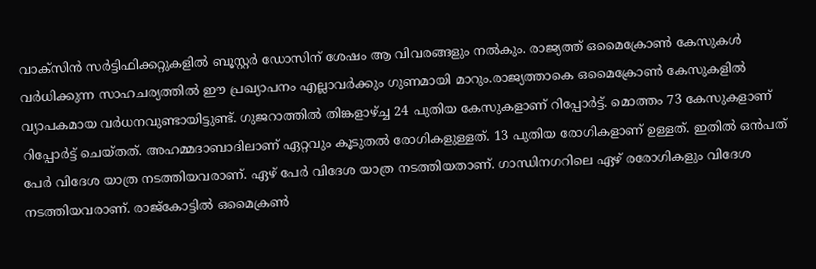വാക്‌സിന്‍ സര്‍ട്ടിഫിക്കറ്റുകളില്‍ ബൂസ്റ്റര്‍ ഡോസിന് ശേഷം ആ വിവരങ്ങളും നല്‍കും. രാജ്യത്ത് ഒമൈക്രോണ്‍ കേസുകള്‍ വര്‍ധിക്കുന്ന സാഹചര്യത്തില്‍ ഈ പ്രഖ്യാപനം എല്ലാവര്‍ക്കും ഗുണമായി മാറും.രാജ്യത്താകെ ഒമൈക്രോണ്‍ കേസുകളില്‍ വ്യാപകമായ വര്‍ധനവുണ്ടായിട്ടുണ്ട്. ഗുജറാത്തില്‍ തിങ്കളാഴ്ച്ച 24 പുതിയ കേസുകളാണ് റിപ്പോര്‍ട്ട്. മൊത്തം 73 കേസുകളാണ് റിപ്പോര്‍ട്ട് ചെയ്തത്. അഹമ്മദാബാദിലാണ് ഏറ്റവും കൂടുതല്‍ രോഗികളുള്ളത്. 13 പുതിയ രോഗികളാണ് ഉള്ളത്. ഇതില്‍ ഒന്‍പത് പേര്‍ വിദേശ യാത്ര നടത്തിയവരാണ്. ഏഴ് പേര്‍ വിദേശ യാത്ര നടത്തിയതാണ്. ഗാന്ധിനഗറിലെ ഏഴ് രരോഗികളും വിദേശ നടത്തിയവരാണ്. രാജ്‌കോട്ടില്‍ ഒമൈക്രണ്‍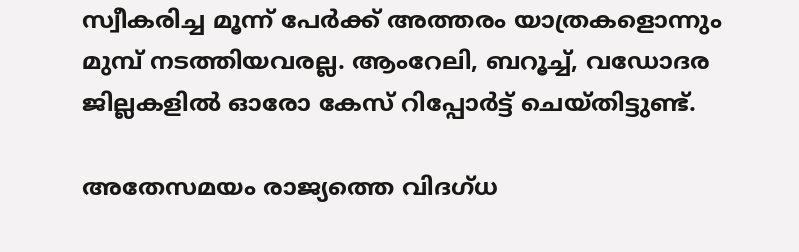സ്വീകരിച്ച മൂന്ന് പേര്‍ക്ക് അത്തരം യാത്രകളൊന്നും മുമ്പ് നടത്തിയവരല്ല. ആംറേലി, ബറൂച്ച്, വഡോദര ജില്ലകളില്‍ ഓരോ കേസ് റിപ്പോര്‍ട്ട് ചെയ്തിട്ടുണ്ട്.

അതേസമയം രാജ്യത്തെ വിദഗ്ധ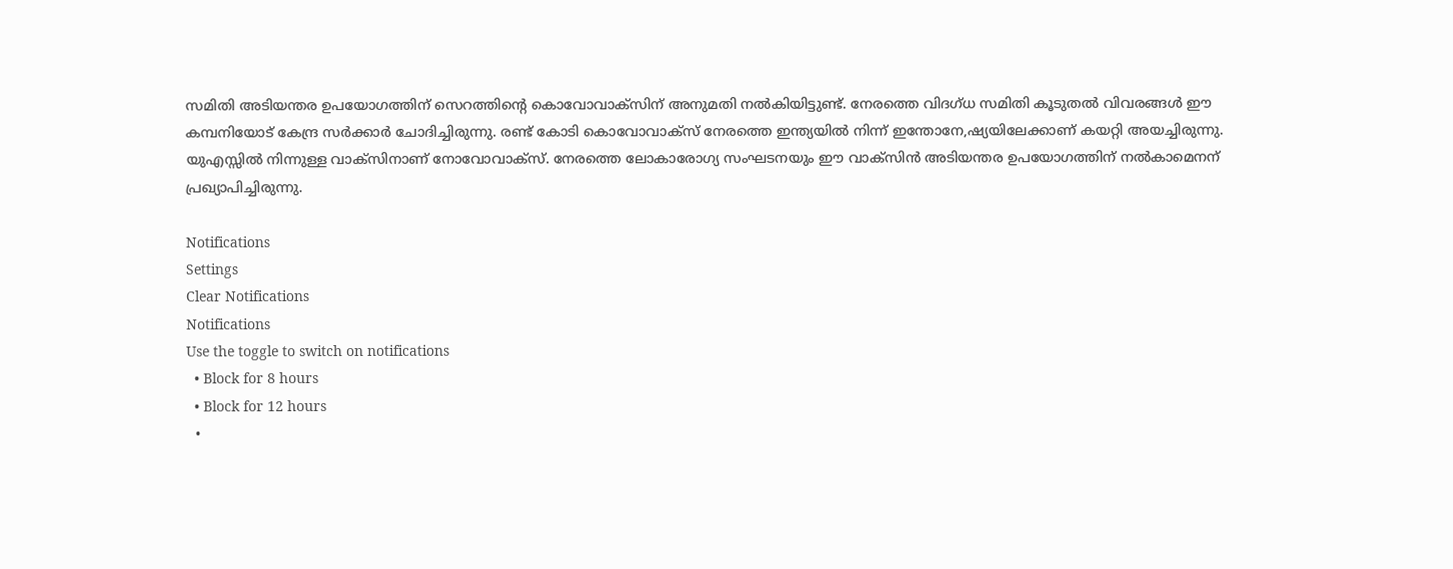സമിതി അടിയന്തര ഉപയോഗത്തിന് സെറത്തിന്റെ കൊവോവാക്‌സിന് അനുമതി നല്‍കിയിട്ടുണ്ട്. നേരത്തെ വിദഗ്ധ സമിതി കൂടുതല്‍ വിവരങ്ങള്‍ ഈ കമ്പനിയോട് കേന്ദ്ര സര്‍ക്കാര്‍ ചോദിച്ചിരുന്നു. രണ്ട് കോടി കൊവോവാക്‌സ് നേരത്തെ ഇന്ത്യയില്‍ നിന്ന് ഇന്തോനേ,ഷ്യയിലേക്കാണ് കയറ്റി അയച്ചിരുന്നു. യുഎസ്സില്‍ നിന്നുള്ള വാക്‌സിനാണ് നോവോവാക്‌സ്. നേരത്തെ ലോകാരോഗ്യ സംഘടനയും ഈ വാക്‌സിന്‍ അടിയന്തര ഉപയോഗത്തിന് നല്‍കാമെനന് പ്രഖ്യാപിച്ചിരുന്നു.

Notifications
Settings
Clear Notifications
Notifications
Use the toggle to switch on notifications
  • Block for 8 hours
  • Block for 12 hours
  •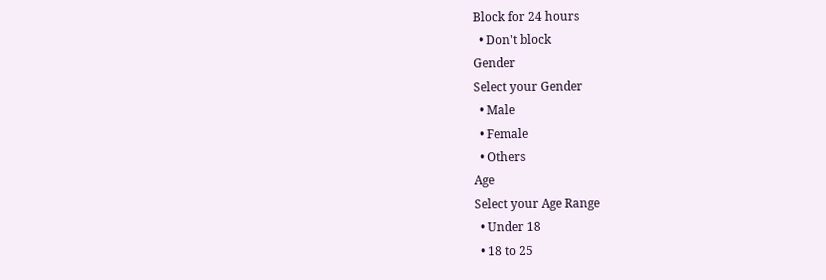Block for 24 hours
  • Don't block
Gender
Select your Gender
  • Male
  • Female
  • Others
Age
Select your Age Range
  • Under 18
  • 18 to 25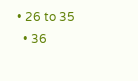• 26 to 35
  • 36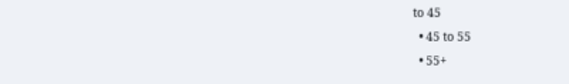to 45
  • 45 to 55
  • 55+